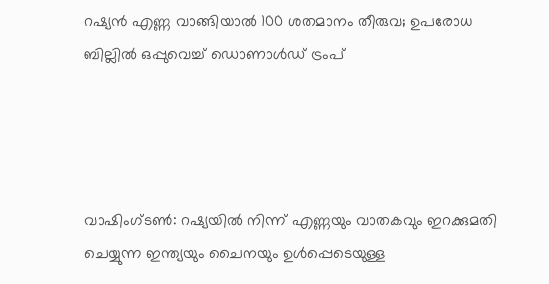റഷ്യൻ എണ്ണ വാങ്ങിയാൽ 100 ശതമാനം തീരുവ; ഉപരോധ ബില്ലിൽ ഒപ്പുവെച്ച് ഡൊണാൾഡ് ട്രംപ്




വാഷിംഗ്‌ടൺ: റഷ്യയിൽ നിന്ന് എണ്ണയും വാതകവും ഇറക്കുമതി ചെയ്യുന്ന ഇന്ത്യയും ചൈനയും ഉൾപ്പെടെയുള്ള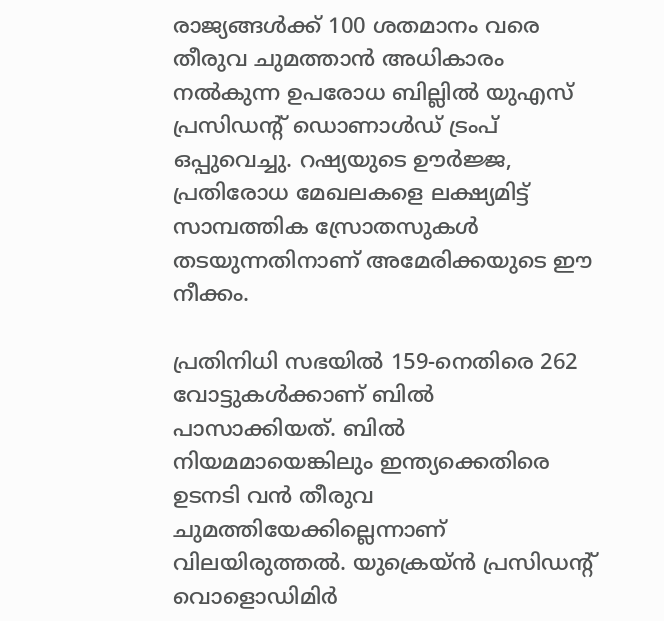രാജ്യങ്ങൾക്ക് 100 ശതമാനം വരെ തീരുവ ചുമത്താൻ അധികാരം നൽകുന്ന ഉപരോധ ബില്ലിൽ യുഎസ് പ്രസിഡന്റ് ഡൊണാൾഡ് ട്രംപ് ഒപ്പുവെച്ചു. റഷ്യയുടെ ഊർജ്ജ, പ്രതിരോധ മേഖലകളെ ലക്ഷ്യമിട്ട് സാമ്പത്തിക സ്രോതസുകൾ തടയുന്നതിനാണ് അമേരിക്കയുടെ ഈ നീക്കം.

പ്രതിനിധി സഭയിൽ 159-നെതിരെ 262 വോട്ടുകൾക്കാണ് ബിൽ പാസാക്കിയത്. ബിൽ നിയമമായെങ്കിലും ഇന്ത്യക്കെതിരെ ഉടനടി വൻ തീരുവ ചുമത്തിയേക്കില്ലെന്നാണ് വിലയിരുത്തൽ. യുക്രെയ്ൻ പ്രസിഡന്റ് വൊളൊഡിമിർ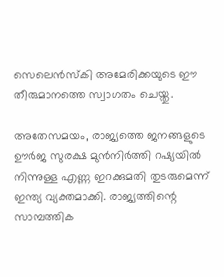സെലെൻസ്കി അമേരിക്കയുടെ ഈ തീരുമാനത്തെ സ്വാഗതം ചെയ്തു.

അതേസമയം, രാജ്യത്തെ ജനങ്ങളുടെ ഊർജ സുരക്ഷ മുൻനിർത്തി റഷ്യയിൽ നിന്നുള്ള എണ്ണ ഇറക്കുമതി തുടരുമെന്ന് ഇന്ത്യ വ്യക്തമാക്കി. രാജ്യത്തിന്റെ സാമ്പത്തിക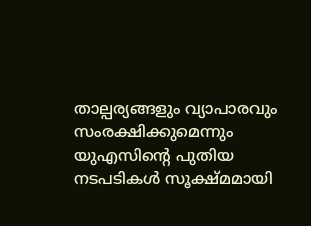താല്പര്യങ്ങളും വ്യാപാരവും സംരക്ഷിക്കുമെന്നും യുഎസിന്റെ പുതിയ നടപടികൾ സൂക്ഷ്മമായി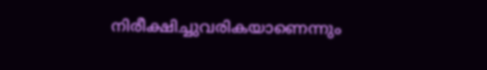നിരീക്ഷിച്ചുവരികയാണെന്നും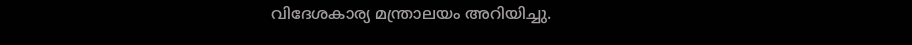വിദേശകാര്യ മന്ത്രാലയം അറിയിച്ചു.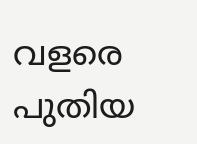വളരെ പുതിയ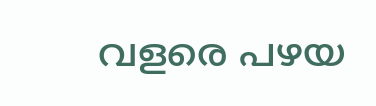വളരെ പഴയ